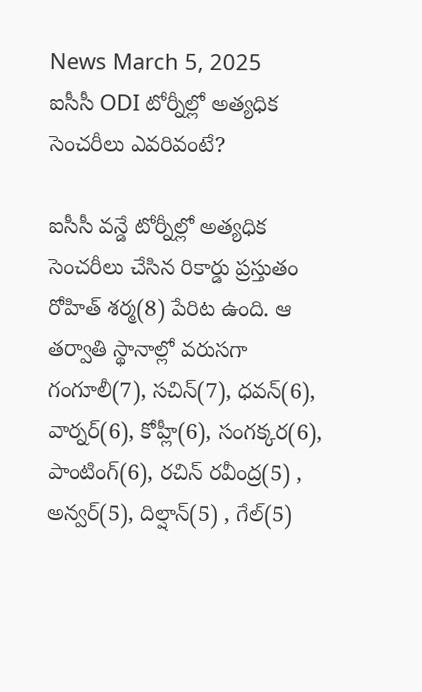News March 5, 2025
ఐసీసీ ODI టోర్నీల్లో అత్యధిక సెంచరీలు ఎవరివంటే?

ఐసీసీ వన్డే టోర్నీల్లో అత్యధిక సెంచరీలు చేసిన రికార్డు ప్రస్తుతం రోహిత్ శర్మ(8) పేరిట ఉంది. ఆ తర్వాతి స్థానాల్లో వరుసగా గంగూలీ(7), సచిన్(7), ధవన్(6), వార్నర్(6), కోహ్లీ(6), సంగక్కర(6), పాంటింగ్(6), రచిన్ రవీంద్ర(5) , అన్వర్(5), దిల్షాన్(5) , గేల్(5)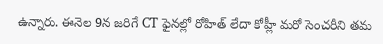ఉన్నారు. ఈనెల 9న జరిగే CT ఫైనల్లో రోహిత్ లేదా కోహ్లీ మరో సెంచరీని తమ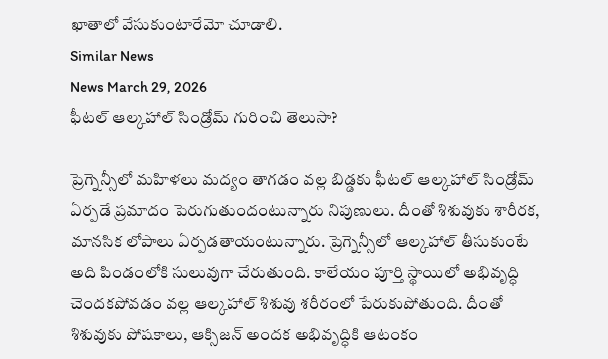ఖాతాలో వేసుకుంటారేమో చూడాలి.
Similar News
News March 29, 2026
ఫీటల్ ఆల్కహాల్ సిండ్రోమ్ గురించి తెలుసా?

ప్రెగ్నెన్సీలో మహిళలు మద్యం తాగడం వల్ల బిడ్డకు ఫీటల్ ఆల్కహాల్ సిండ్రోమ్ ఏర్పడే ప్రమాదం పెరుగుతుందంటున్నారు నిపుణులు. దీంతో శిశువుకు శారీరక, మానసిక లోపాలు ఏర్పడతాయంటున్నారు. ప్రెగ్నెన్సీలో ఆల్కహాల్ తీసుకుంటే అది పిండంలోకి సులువుగా చేరుతుంది. కాలేయం పూర్తి స్థాయిలో అభివృద్ధి చెందకపోవడం వల్ల ఆల్కహాల్ శిశువు శరీరంలో పేరుకుపోతుంది. దీంతో శిశువుకు పోషకాలు, ఆక్సిజన్ అందక అభివృద్ధికి ఆటంకం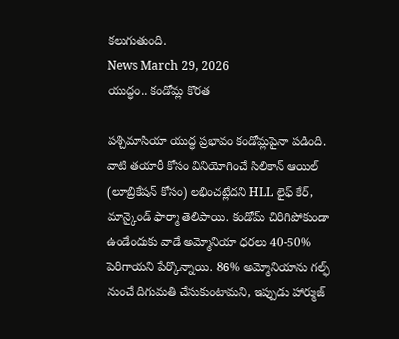కలుగుతుంది.
News March 29, 2026
యుద్ధం.. కండోమ్ల కొరత

పశ్చిమాసియా యుద్ధ ప్రభావం కండోమ్లపైనా పడింది. వాటి తయారీ కోసం వినియోగించే సిలికాన్ ఆయిల్ (లూబ్రికేషన్ కోసం) లభించట్లేదని HLL లైఫ్ కేర్, మాన్కైండ్ ఫార్మా తెలిపాయి. కండోమ్ చిరిగిపోకుండా ఉండేందుకు వాడే అమ్మోనియా ధరలు 40-50% పెరిగాయని పేర్కొన్నాయి. 86% అమ్మోనియాను గల్ఫ్ నుంచే దిగుమతి చేసుకుంటామని, ఇప్పుడు హార్ముజ్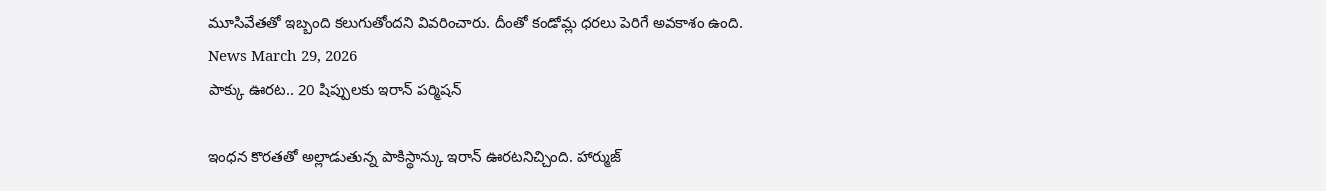మూసివేతతో ఇబ్బంది కలుగుతోందని వివరించారు. దీంతో కండోమ్ల ధరలు పెరిగే అవకాశం ఉంది.
News March 29, 2026
పాక్కు ఊరట.. 20 షిప్పులకు ఇరాన్ పర్మిషన్

ఇంధన కొరతతో అల్లాడుతున్న పాకిస్థాన్కు ఇరాన్ ఊరటనిచ్చింది. హార్ముజ్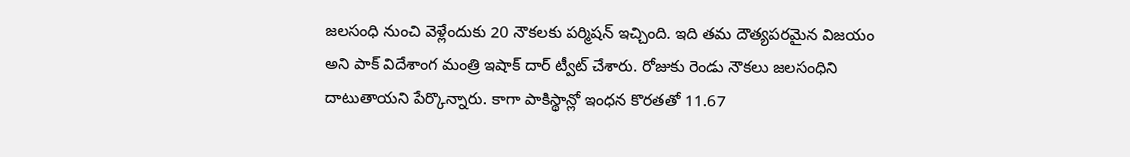జలసంధి నుంచి వెళ్లేందుకు 20 నౌకలకు పర్మిషన్ ఇచ్చింది. ఇది తమ దౌత్యపరమైన విజయం అని పాక్ విదేశాంగ మంత్రి ఇషాక్ దార్ ట్వీట్ చేశారు. రోజుకు రెండు నౌకలు జలసంధిని దాటుతాయని పేర్కొన్నారు. కాగా పాకిస్థాన్లో ఇంధన కొరతతో 11.67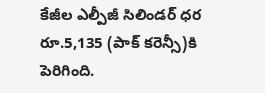కేజీల ఎల్పీజీ సిలిండర్ ధర రూ.5,135 (పాక్ కరెన్సీ)కి పెరిగింది.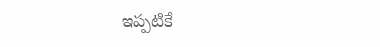ఇప్పటికే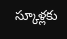స్కూళ్లకు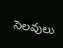సెలవులు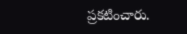ప్రకటించారు.